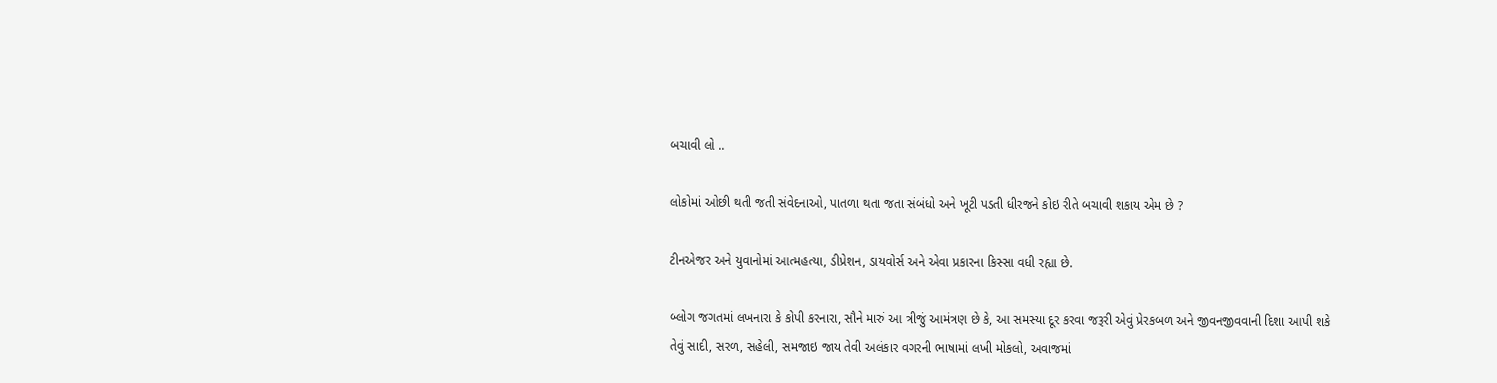બચાવી લો ..

લોકોમાં ઓછી થતી જતી સંવેદનાઓ, પાતળા થતા જતા સંબંધો અને ખૂટી પડતી ધીરજને કોઇ રીતે બચાવી શકાય એમ છે ?

ટીનએજર અને યુવાનોમાં આત્મહત્યા, ડીપ્રેશન, ડાયવોર્સ અને એવા પ્રકારના કિસ્સા વધી રહ્યા છે.

બ્લોગ જગતમાં લખનારા કે કોપી કરનારા, સૌને મારું આ ત્રીજું આમંત્રણ છે કે, આ સમસ્યા દૂર કરવા જરૂરી એવું પ્રેરકબળ અને જીવનજીવવાની દિશા આપી શકે તેવું સાદી, સરળ, સહેલી, સમજાઇ જાય તેવી અલંકાર વગરની ભાષામાં લખી મોકલો, અવાજમાં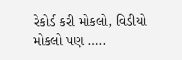રેકોર્ડ કરી મોકલો, વિડીયો મોકલો પણ …..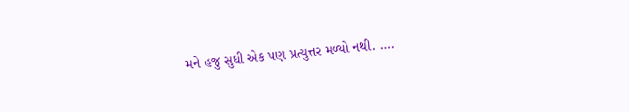મને હજુ સુધી એક પણ પ્રત્યુત્તર મળ્યો નથી. ….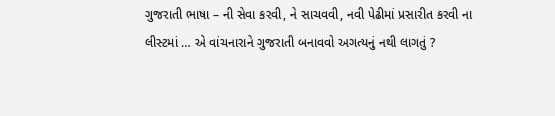ગુજરાતી ભાષા – ની સેવા કરવી, ને સાચવવી, નવી પેઢીમાં પ્રસારીત કરવી ના લીસ્ટમાં … એ વાંચનારાને ગુજરાતી બનાવવો અગત્યનું નથી લાગતું ?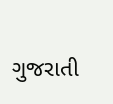ગુજરાતી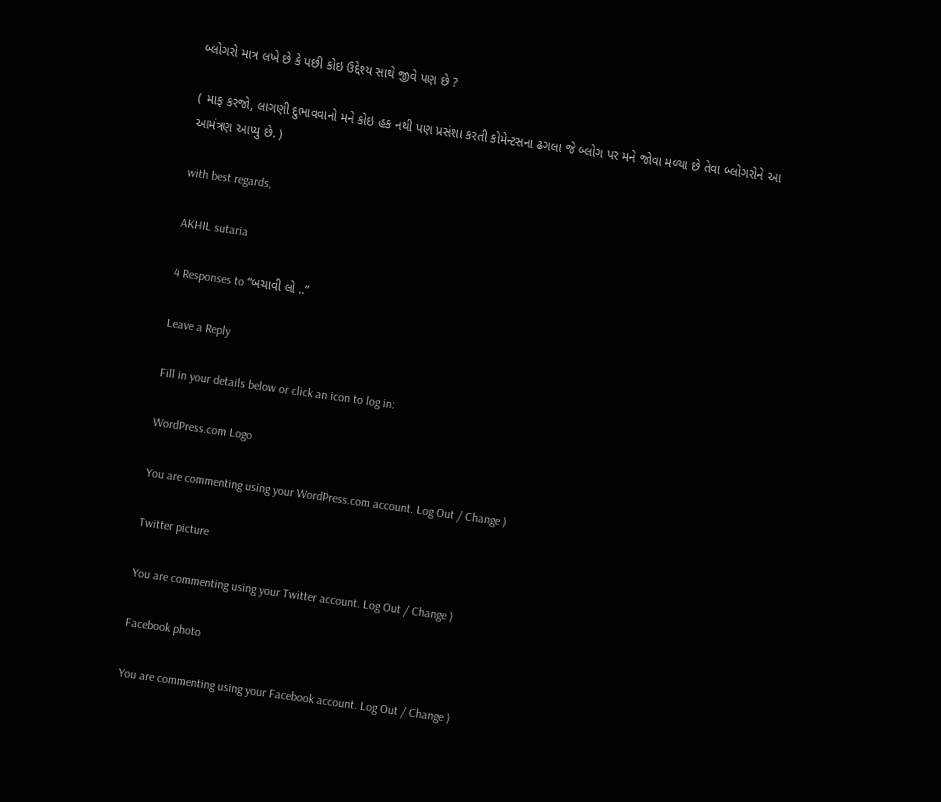બ્લોગરો માત્ર લખે છે કે પછી કોઇ ઉદ્દેશ્ય સાથે જીવે પણ છે ?

( માફ કરજો, લાગણી દુભાવવાનો મને કોઇ હક નથી પણ પ્રસંશા કરતી કોમેન્ટસના ઢગલા જે બ્લોગ પર મને જોવા મળ્યા છે તેવા બ્લોગરોને આ આમંત્રણ આપ્યુ છે. )

with best regards,

AKHIL sutaria

4 Responses to “બચાવી લો ..”

Leave a Reply

Fill in your details below or click an icon to log in:

WordPress.com Logo

You are commenting using your WordPress.com account. Log Out / Change )

Twitter picture

You are commenting using your Twitter account. Log Out / Change )

Facebook photo

You are commenting using your Facebook account. Log Out / Change )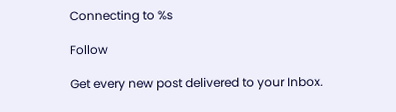Connecting to %s

Follow

Get every new post delivered to your Inbox.